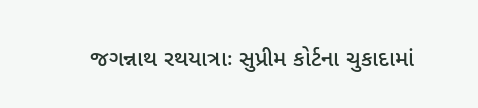જગન્નાથ રથયાત્રાઃ સુપ્રીમ કોર્ટના ચુકાદામાં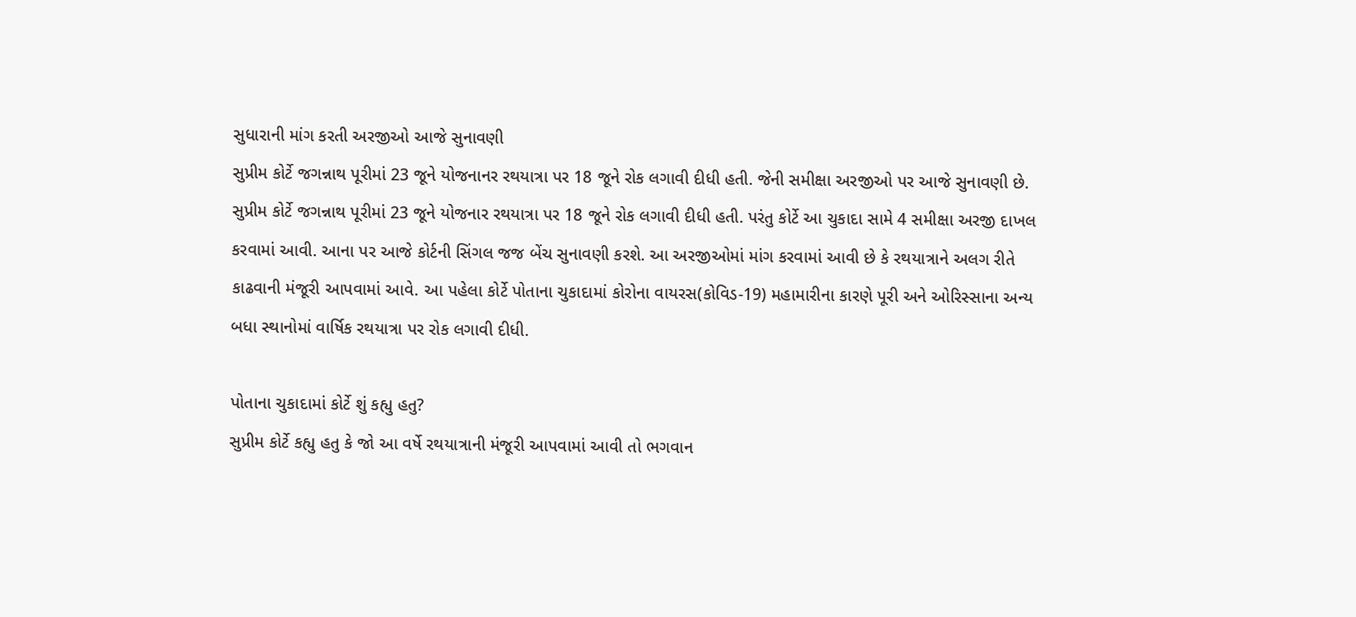સુધારાની માંગ કરતી અરજીઓ આજે સુનાવણી
સુપ્રીમ કોર્ટે જગન્નાથ પૂરીમાં 23 જૂને યોજનાનર રથયાત્રા પર 18 જૂને રોક લગાવી દીધી હતી. જેની સમીક્ષા અરજીઓ પર આજે સુનાવણી છે.
સુપ્રીમ કોર્ટે જગન્નાથ પૂરીમાં 23 જૂને યોજનાર રથયાત્રા પર 18 જૂને રોક લગાવી દીધી હતી. પરંતુ કોર્ટે આ ચુકાદા સામે 4 સમીક્ષા અરજી દાખલ કરવામાં આવી. આના પર આજે કોર્ટની સિંગલ જજ બેંચ સુનાવણી કરશે. આ અરજીઓમાં માંગ કરવામાં આવી છે કે રથયાત્રાને અલગ રીતે કાઢવાની મંજૂરી આપવામાં આવે. આ પહેલા કોર્ટે પોતાના ચુકાદામાં કોરોના વાયરસ(કોવિડ-19) મહામારીના કારણે પૂરી અને ઓરિસ્સાના અન્ય બધા સ્થાનોમાં વાર્ષિક રથયાત્રા પર રોક લગાવી દીધી.

પોતાના ચુકાદામાં કોર્ટે શું કહ્યુ હતુ?
સુપ્રીમ કોર્ટે કહ્યુ હતુ કે જો આ વર્ષે રથયાત્રાની મંજૂરી આપવામાં આવી તો ભગવાન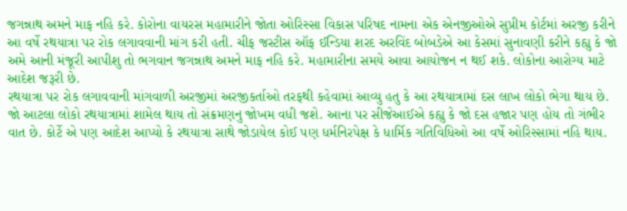જગન્નાથ અમને માફ નહિ કરે. કોરોના વાયરસ મહામારીને જોતા ઓરિસ્સા વિકાસ પરિષદ નામના એક એનજીઓએ સુપ્રીમ કોર્ટમાં અરજી કરીને આ વર્ષે રથયાત્રા પર રોક લગાવવાની માંગ કરી હતી. ચીફ જસ્ટીસ ઑફ ઈન્ડિયા શરદ અરવિંદ બોબડેએ આ કેસમાં સુનાવણી કરીને કહ્યુ કે જો અમે આની મંજૂરી આપીશુ તો ભગવાન જગન્નાથ અમને માફ નહિ કરે. મહામારીના સમયે આવા આયોજન ન થઈ શકે. લોકોના આરોગ્ય માટે આદેશ જરૂરી છે.
રથયાત્રા પર રોક લગાવવાની માંગવાળી અરજીમાં અરજીકર્તાઓ તરફથી કહેવામાં આવ્યુ હતુ કે આ રથયાત્રામાં દસ લાખ લોકો ભેગા થાય છે. જો આટલા લોકો રથયાત્રામાં શામેલ થાય તો સંક્રમણનુ જોખમ વધી જશે. આના પર સીજેઆઈએ કહ્યુ કે જો દસ હજાર પણ હોય તો ગંભીર વાત છે. કોર્ટે એ પણ આદેશ આપ્યો કે રથયાત્રા સાથે જોડાયેલ કોઈ પણ ધર્મનિરપેક્ષ કે ધાર્મિક ગતિવિધિઓ આ વર્ષે ઓરિસ્સામાં નહિ થાય.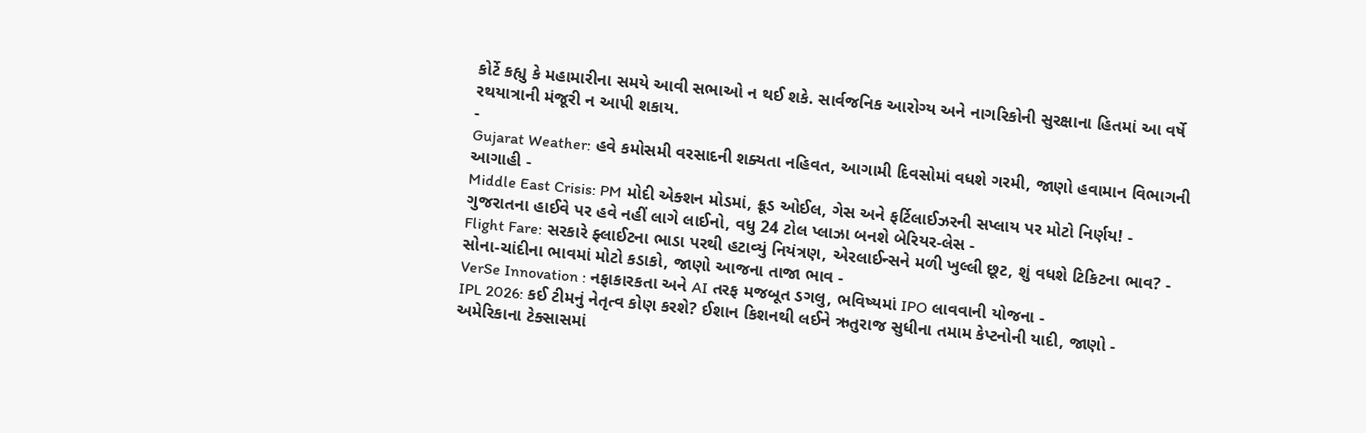કોર્ટે કહ્યુ કે મહામારીના સમયે આવી સભાઓ ન થઈ શકે. સાર્વજનિક આરોગ્ય અને નાગરિકોની સુરક્ષાના હિતમાં આ વર્ષે રથયાત્રાની મંજૂરી ન આપી શકાય.
-
Gujarat Weather: હવે કમોસમી વરસાદની શક્યતા નહિવત, આગામી દિવસોમાં વધશે ગરમી, જાણો હવામાન વિભાગની આગાહી -
Middle East Crisis: PM મોદી એક્શન મોડમાં, ક્રૂડ ઓઈલ, ગેસ અને ફર્ટિલાઈઝરની સપ્લાય પર મોટો નિર્ણય! -
ગુજરાતના હાઈવે પર હવે નહીં લાગે લાઈનો, વધુ 24 ટોલ પ્લાઝા બનશે બેરિયર-લેસ -
Flight Fare: સરકારે ફ્લાઈટના ભાડા પરથી હટાવ્યું નિયંત્રણ, એરલાઈન્સને મળી ખુલ્લી છૂટ, શું વધશે ટિકિટના ભાવ? -
સોના-ચાંદીના ભાવમાં મોટો કડાકો, જાણો આજના તાજા ભાવ -
VerSe Innovation : નફાકારકતા અને AI તરફ મજબૂત ડગલુ, ભવિષ્યમાં IPO લાવવાની યોજના -
IPL 2026: કઈ ટીમનું નેતૃત્વ કોણ કરશે? ઈશાન કિશનથી લઈને ઋતુરાજ સુધીના તમામ કેપ્ટનોની યાદી, જાણો -
અમેરિકાના ટેક્સાસમાં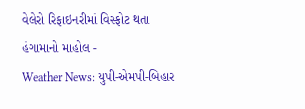વેલેરો રિફાઇનરીમાં વિસ્ફોટ થતા હંગામાનો માહોલ -
Weather News: યુપી-એમપી-બિહાર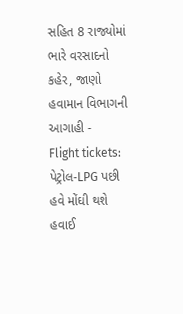સહિત 8 રાજ્યોમાં ભારે વરસાદનો કહેર, જાણો હવામાન વિભાગની આગાહી -
Flight tickets: પેટ્રોલ-LPG પછી હવે મોંઘી થશે હવાઈ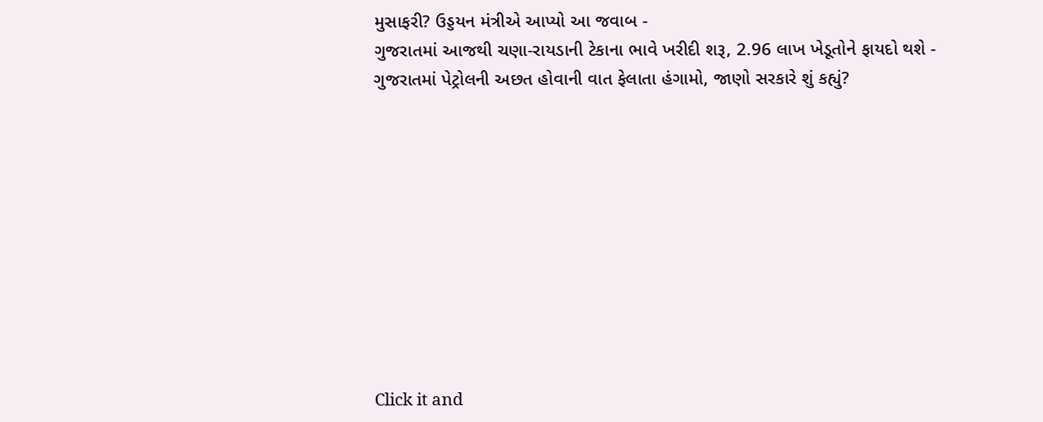મુસાફરી? ઉડ્ડયન મંત્રીએ આપ્યો આ જવાબ -
ગુજરાતમાં આજથી ચણા-રાયડાની ટેકાના ભાવે ખરીદી શરૂ, 2.96 લાખ ખેડૂતોને ફાયદો થશે -
ગુજરાતમાં પેટ્રોલની અછત હોવાની વાત ફેલાતા હંગામો, જાણો સરકારે શું કહ્યું?










Click it and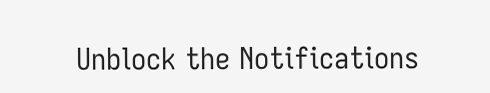Unblock the Notifications